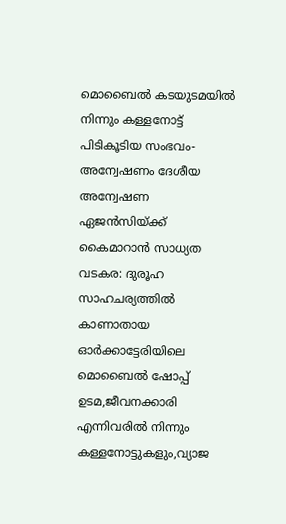മൊബൈൽ കടയുടമയിൽ നിന്നും കള്ളനോട്ട് പിടികൂടിയ സംഭവം-അന്വേഷണം ദേശീയ അന്വേഷണ ഏജൻസിയ്ക്ക് കൈമാറാൻ സാധ്യത
വടകര: ദുരൂഹ സാഹചര്യത്തിൽ കാണാതായ ഓർക്കാട്ടേരിയിലെ മൊബൈൽ ഷോപ്പ് ഉടമ,ജീവനക്കാരി എന്നിവരിൽ നിന്നും കള്ളനോട്ടുകളും,വ്യാജ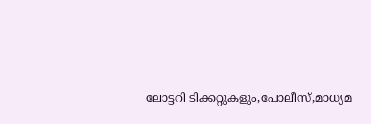ലോട്ടറി ടിക്കറ്റുകളും,പോലീസ്,മാധ്യമ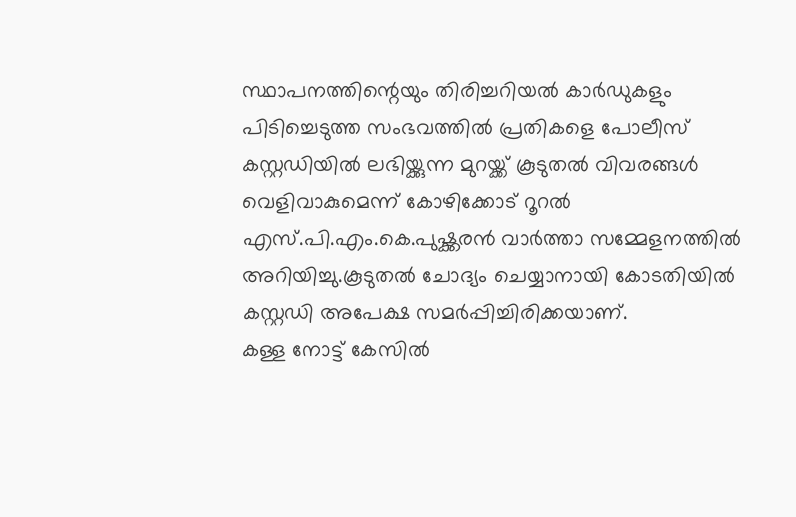സ്ഥാപനത്തിന്റെയും തിരിച്ചറിയൽ കാർഡുകളും പിടിച്ചെടുത്ത സംഭവത്തിൽ പ്രതികളെ പോലീസ് കസ്റ്റഡിയിൽ ലഭിയ്ക്കുന്ന മുറയ്ക്ക് കൂടുതൽ വിവരങ്ങൾ വെളിവാകുമെന്ന് കോഴിക്കോട് റൂറൽ എസ്.പി.എം.കെ.പുഷ്ക്കരൻ വാർത്താ സമ്മേളനത്തിൽ അറിയിച്ചു.കൂടുതൽ ചോദ്യം ചെയ്യാനായി കോടതിയിൽ കസ്റ്റഡി അപേക്ഷ സമർപ്പിച്ചിരിക്കയാണ്.
കള്ള നോട്ട് കേസിൽ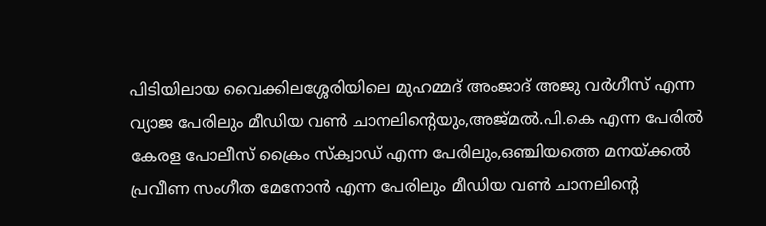പിടിയിലായ വൈക്കിലശ്ശേരിയിലെ മുഹമ്മദ് അംജാദ് അജു വർഗീസ് എന്ന വ്യാജ പേരിലും മീഡിയ വൺ ചാനലിന്റെയും,അജ്മൽ.പി.കെ എന്ന പേരിൽ കേരള പോലീസ് ക്രൈം സ്ക്വാഡ് എന്ന പേരിലും,ഒഞ്ചിയത്തെ മനയ്ക്കൽ പ്രവീണ സംഗീത മേനോൻ എന്ന പേരിലും മീഡിയ വൺ ചാനലിന്റെ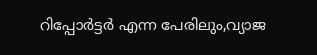റിപ്പോർട്ടർ എന്ന പേരിലും,വ്യാജ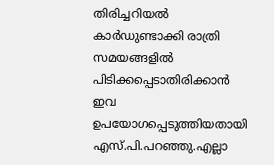തിരിച്ചറിയൽ കാർഡുണ്ടാക്കി രാത്രി സമയങ്ങളിൽ പിടിക്കപ്പെടാതിരിക്കാൻ ഇവ ഉപയോഗപ്പെടുത്തിയതായി എസ്.പി.പറഞ്ഞു.എല്ലാ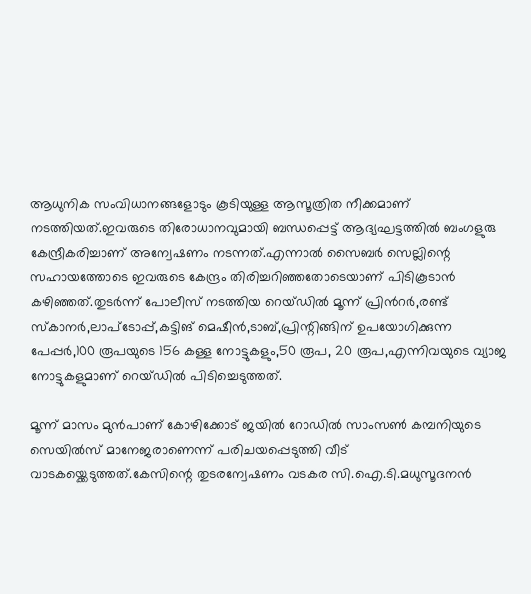ആധുനിക സംവിധാനങ്ങളോടും കൂടിയുള്ള ആസൂത്രിത നീക്കമാണ് നടത്തിയത്.ഇവരുടെ തിരോധാനവുമായി ബന്ധപ്പെട്ട് ആദ്യഘട്ടത്തിൽ ബംഗളുരു കേന്ദ്രീകരിച്ചാണ് അന്വേഷണം നടന്നത്.എന്നാൽ സൈബർ സെല്ലിന്റെ സഹായത്തോടെ ഇവരുടെ കേന്ദ്രം തിരിച്ചറിഞ്ഞതോടെയാണ് പിടികൂടാൻ കഴിഞ്ഞത്.തുടർന്ന് പോലീസ് നടത്തിയ റെയ്ഡിൽ മൂന്ന് പ്രിൻറർ,രണ്ട് സ്കാനർ,ലാപ്ടോപ്പ്,കട്ടിങ് മെഷീൻ,ടാബ്,പ്രിന്റിങ്ങിന് ഉപയോഗിക്കുന്ന പേപ്പർ,100 രൂപയുടെ 156 കള്ള നോട്ടുകളും,50 രൂപ, 20 രൂപ,എന്നിവയുടെ വ്യാജ നോട്ടുകളുമാണ് റെയ്ഡിൽ പിടിച്ചെടുത്തത്.

മൂന്ന് മാസം മുൻപാണ് കോഴിക്കോട് ജയിൽ റോഡിൽ സാംസൺ കമ്പനിയുടെ സെയിൽസ് മാനേജരാണെന്ന് പരിചയപ്പെടുത്തി വീട് വാടകയ്ക്കെടുത്തത്.കേസിന്റെ തുടരന്വേഷണം വടകര സി.ഐ.ടി.മധുസൂദനൻ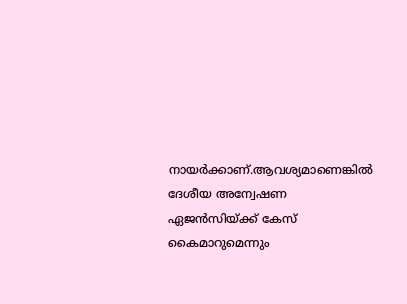നായർക്കാണ്.ആവശ്യമാണെങ്കിൽ ദേശീയ അന്വേഷണ ഏജൻസിയ്ക്ക് കേസ് കൈമാറുമെന്നും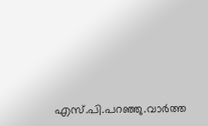എസ്.പി.പറഞ്ഞു.വാർത്ത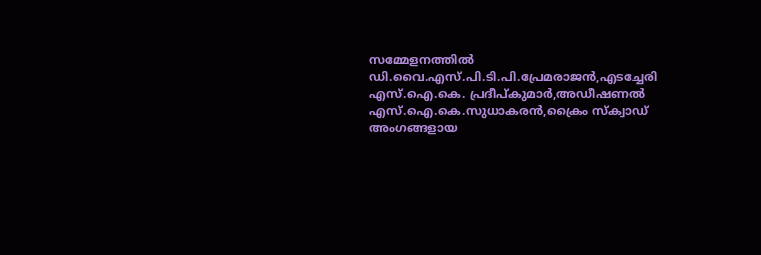സമ്മേളനത്തിൽ ഡി.വൈ.എസ്.പി.ടി.പി.പ്രേമരാജൻ,എടച്ചേരി എസ്.ഐ.കെ. പ്രദീപ്കുമാർ,അഡീഷണൽ എസ്.ഐ.കെ.സുധാകരൻ,ക്രൈം സ്ക്വാഡ് അംഗങ്ങളായ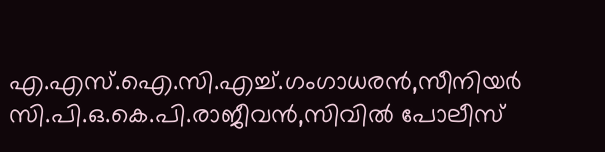എ.എസ്.ഐ.സി.എച്ച്.ഗംഗാധരൻ,സീനിയർ സി.പി.ഒ.കെ.പി.രാജീവൻ,സിവിൽ പോലീസ്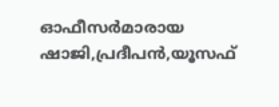ഓഫീസർമാരായ ഷാജി,പ്രദീപൻ,യൂസഫ്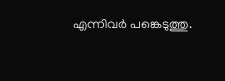എന്നിവർ പങ്കെടുത്തു.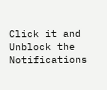Click it and Unblock the Notifications